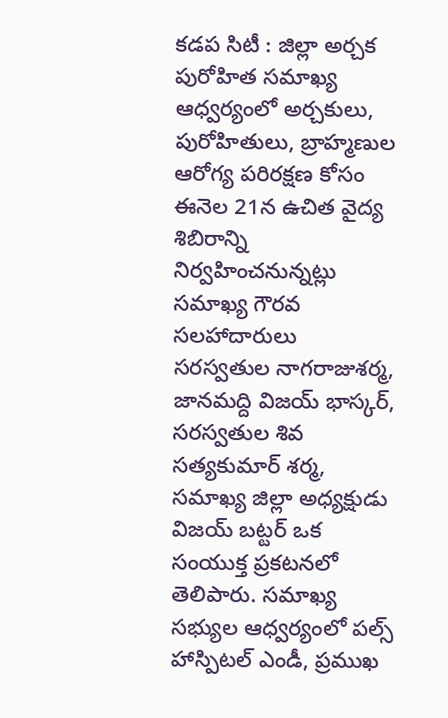కడప సిటీ : జిల్లా అర్చక పురోహిత సమాఖ్య ఆధ్వర్యంలో అర్చకులు, పురోహితులు, బ్రాహ్మణుల ఆరోగ్య పరిరక్షణ కోసం ఈనెల 21న ఉచిత వైద్య శిబిరాన్ని నిర్వహించనున్నట్లు సమాఖ్య గౌరవ సలహాదారులు సరస్వతుల నాగరాజుశర్మ, జానమద్ది విజయ్ భాస్కర్, సరస్వతుల శివ సత్యకుమార్ శర్మ, సమాఖ్య జిల్లా అధ్యక్షుడు విజయ్ బట్టర్ ఒక సంయుక్త ప్రకటనలో తెలిపారు. సమాఖ్య సభ్యుల ఆధ్వర్యంలో పల్స్ హాస్పిటల్ ఎండీ, ప్రముఖ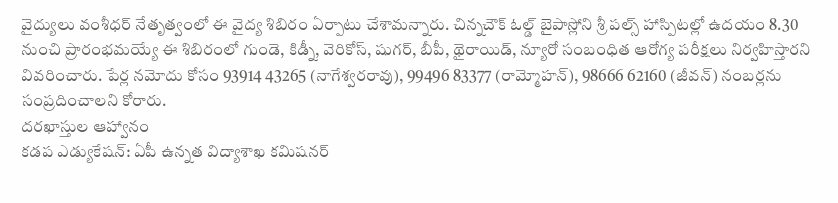వైద్యులు వంశీధర్ నేతృత్వంలో ఈ వైద్య శిబిరం ఏర్పాటు చేశామన్నారు. చిన్నచౌక్ ఓల్డ్ బైపాస్లోని శ్రీ పల్స్ హాస్పిటల్లో ఉదయం 8.30 నుంచి ప్రారంభమయ్యే ఈ శిబిరంలో గుండె, కిడ్నీ, వెరికోస్, షుగర్, బీపీ, థైరాయిడ్, న్యూరో సంబంధిత ఆరోగ్య పరీక్షలు నిర్వహిస్తారని వివరించారు. పేర్ల నమోదు కోసం 93914 43265 (నాగేశ్వరరావు), 99496 83377 (రామ్మోహన్), 98666 62160 (జీవన్) నంబర్లను సంప్రదించాలని కోరారు.
దరఖాస్తుల ఆహ్వానం
కడప ఎడ్యుకేషన్: ఏపీ ఉన్నత విద్యాశాఖ కమిషనర్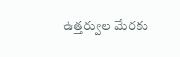ఉత్తర్వుల మేరకు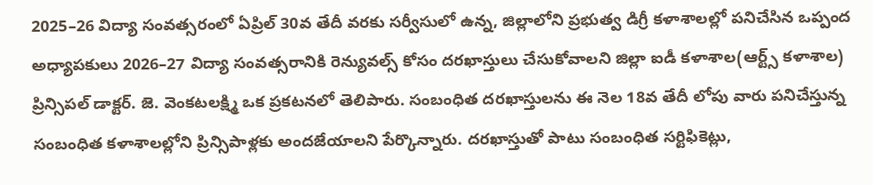2025–26 విద్యా సంవత్సరంలో ఏప్రిల్ 30వ తేదీ వరకు సర్వీసులో ఉన్న, జిల్లాలోని ప్రభుత్వ డిగ్రీ కళాశాలల్లో పనిచేసిన ఒప్పంద అధ్యాపకులు 2026–27 విద్యా సంవత్సరానికి రెన్యువల్స్ కోసం దరఖాస్తులు చేసుకోవాలని జిల్లా ఐడీ కళాశాల(ఆర్ట్స్ కళాశాల) ప్రిన్సిపల్ డాక్టర్. జె. వెంకటలక్ష్మి ఒక ప్రకటనలో తెలిపారు. సంబంధిత దరఖాస్తులను ఈ నెల 18వ తేదీ లోపు వారు పనిచేస్తున్న సంబంధిత కళాశాలల్లోని ప్రిన్సిపాళ్లకు అందజేయాలని పేర్కొన్నారు. దరఖాస్తుతో పాటు సంబంధిత సర్టిఫికెట్లు,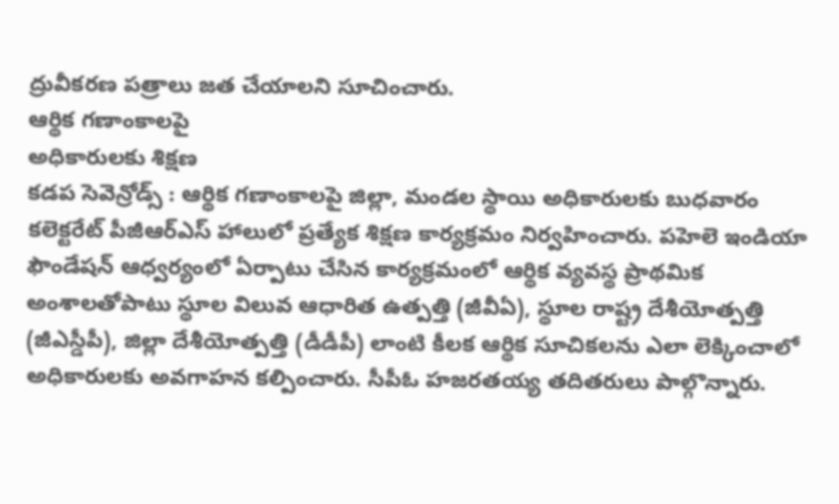ద్రువీకరణ పత్రాలు జత చేయాలని సూచించారు.
ఆర్థిక గణాంకాలపై
అధికారులకు శిక్షణ
కడప సెవెన్రోడ్స్ : ఆర్థిక గణాంకాలపై జిల్లా, మండల స్థాయి అధికారులకు బుధవారం కలెక్టరేట్ పీజీఆర్ఎస్ హాలులో ప్రత్యేక శిక్షణ కార్యక్రమం నిర్వహించారు. పహెలె ఇండియా ఫౌండేషన్ ఆధ్వర్యంలో ఏర్పాటు చేసిన కార్యక్రమంలో ఆర్థిక వ్యవస్థ ప్రాథమిక అంశాలతోపాటు స్థూల విలువ ఆధారిత ఉత్పత్తి (జీవీఏ), స్థూల రాష్ట్ర దేశీయోత్పత్తి (జీఎస్డీపీ), జిల్లా దేశీయోత్పత్తి (డీడీపీ) లాంటి కీలక ఆర్థిక సూచికలను ఎలా లెక్కించాలో అధికారులకు అవగాహన కల్పించారు. సీపీఓ హజరతయ్య తదితరులు పాల్గొన్నారు.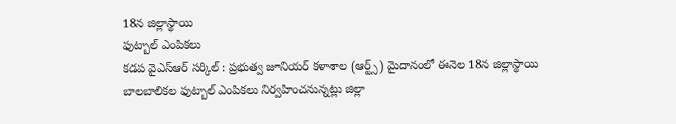18న జిల్లాస్థాయి
ఫుట్బాల్ ఎంపికలు
కడప వైఎస్ఆర్ సర్కిల్ : ప్రభుత్వ జూనియర్ కళాశాల (ఆర్ట్స్) మైదానంలో ఈనెల 18న జిల్లాస్థాయి బాలబాలికల ఫుట్బాల్ ఎంపికలు నిర్వహించనున్నట్లు జిల్లా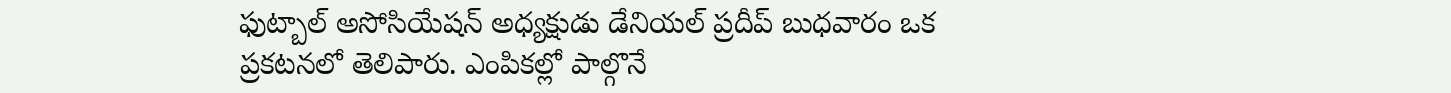ఫుట్బాల్ అసోసియేషన్ అధ్యక్షుడు డేనియల్ ప్రదీప్ బుధవారం ఒక ప్రకటనలో తెలిపారు. ఎంపికల్లో పాల్గొనే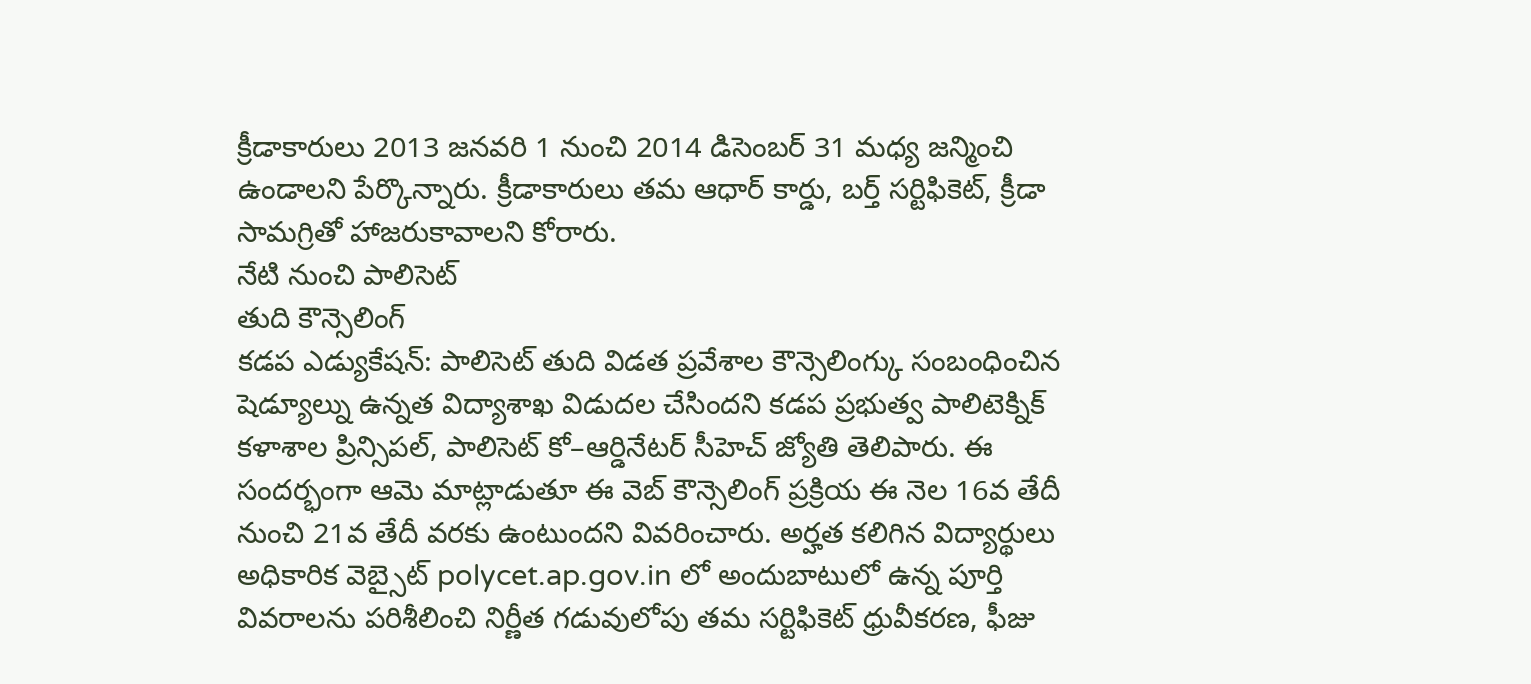క్రీడాకారులు 2013 జనవరి 1 నుంచి 2014 డిసెంబర్ 31 మధ్య జన్మించి ఉండాలని పేర్కొన్నారు. క్రీడాకారులు తమ ఆధార్ కార్డు, బర్త్ సర్టిఫికెట్, క్రీడా సామగ్రితో హాజరుకావాలని కోరారు.
నేటి నుంచి పాలిసెట్
తుది కౌన్సెలింగ్
కడప ఎడ్యుకేషన్: పాలిసెట్ తుది విడత ప్రవేశాల కౌన్సెలింగ్కు సంబంధించిన షెడ్యూల్ను ఉన్నత విద్యాశాఖ విడుదల చేసిందని కడప ప్రభుత్వ పాలిటెక్నిక్ కళాశాల ప్రిన్సిపల్, పాలిసెట్ కో–ఆర్డినేటర్ సీహెచ్ జ్యోతి తెలిపారు. ఈ సందర్భంగా ఆమె మాట్లాడుతూ ఈ వెబ్ కౌన్సెలింగ్ ప్రక్రియ ఈ నెల 16వ తేదీ నుంచి 21వ తేదీ వరకు ఉంటుందని వివరించారు. అర్హత కలిగిన విద్యార్థులు అధికారిక వెబ్సైట్ polycet.ap.gov.in లో అందుబాటులో ఉన్న పూర్తి వివరాలను పరిశీలించి నిర్ణీత గడువులోపు తమ సర్టిఫికెట్ ధ్రువీకరణ, ఫీజు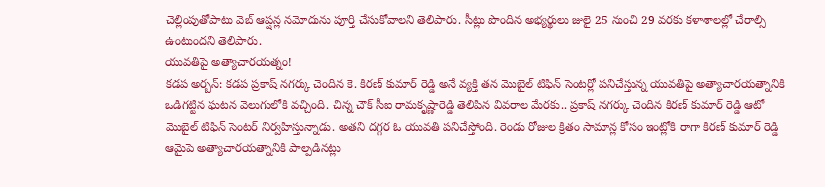చెల్లింపుతోపాటు వెబ్ ఆప్షన్ల నమోదును పూర్తి చేసుకోవాలని తెలిపారు. సీట్లు పొందిన అభ్యర్థులు జులై 25 నుంచి 29 వరకు కళాశాలల్లో చేరాల్సి ఉంటుందని తెలిపారు.
యువతిపై అత్యాచారయత్నం!
కడప అర్బన్: కడప ప్రకాష్ నగర్కు చెందిన కె. కిరణ్ కుమార్ రెడ్డి అనే వ్యక్తి తన మొబైల్ టిఫిన్ సెంటర్లో పనిచేస్తున్న యువతిపై అత్యాచారయత్నానికి ఒడిగట్టిన ఘటన వెలుగులోకి వచ్చింది. చిన్న చౌక్ సీఐ రామకృష్ణారెడ్డి తెలిపిన వివరాల మేరకు.. ప్రకాష్ నగర్కు చెందిన కిరణ్ కుమార్ రెడ్డి ఆటో మొబైల్ టిఫిన్ సెంటర్ నిర్వహిస్తున్నాడు. అతని దగ్గర ఓ యువతి పనిచేస్తోంది. రెండు రోజుల క్రితం సామాన్ల కోసం ఇంట్లోకి రాగా కిరణ్ కుమార్ రెడ్డి ఆమైపె అత్యాచారయత్నానికి పాల్పడినట్లు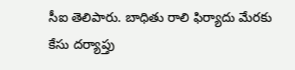సీఐ తెలిపారు. బాధితు రాలి ఫిర్యాదు మేరకు కేసు దర్యాప్తు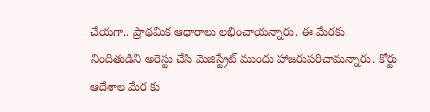చేయగా.. ప్రాథమిక ఆధారాలు లభించాయన్నారు. ఈ మేరకు నిందితుడిని అరెస్టు చేసి మెజిస్ట్రేట్ ముందు హాజరుపరిచామన్నారు. కోర్టు ఆదేశాల మేర కు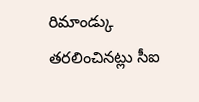రిమాండ్కు తరలించినట్లు సీఐ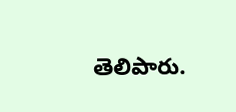తెలిపారు.